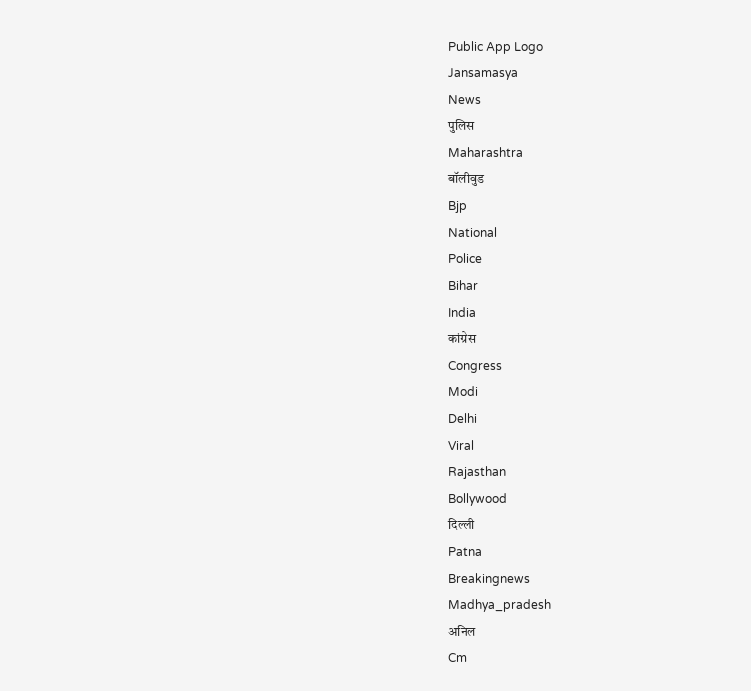Public App Logo
Jansamasya
News
पुलिस
Maharashtra
बॉलीवुड
Bjp
National
Police
Bihar
India
कांग्रेस
Congress
Modi
Delhi
Viral
Rajasthan
Bollywood
दिल्ली
Patna
Breakingnews
Madhya_pradesh
अनिल
Cm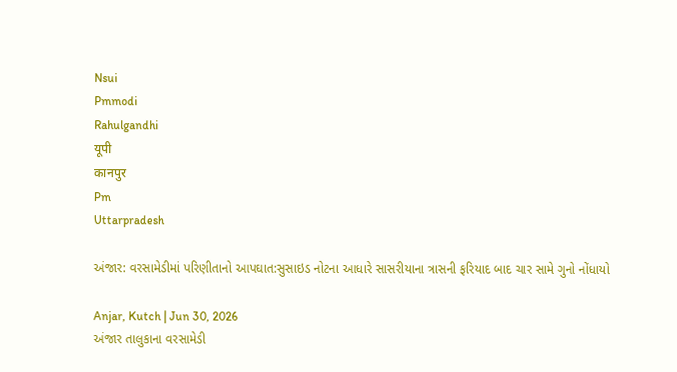Nsui
Pmmodi
Rahulgandhi
यूपी
कानपुर
Pm
Uttarpradesh

અંજાર: વરસામેડીમાં પરિણીતાનો આપઘાત:સુસાઇડ નોટના આધારે સાસરીયાના ત્રાસની ફરિયાદ બાદ ચાર સામે ગુનો નોંધાયો

Anjar, Kutch | Jun 30, 2026
અંજાર તાલુકાના વરસામેડી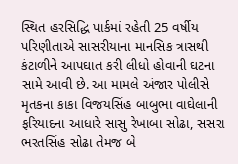સ્થિત હરસિદ્ધિ પાર્કમાં રહેતી 25 વર્ષીય પરિણીતાએ સાસરીયાના માનસિક ત્રાસથી કંટાળીને આપઘાત કરી લીધો હોવાની ઘટના સામે આવી છે. આ મામલે અંજાર પોલીસે મૃતકના કાકા વિજયસિંહ બાબુભા વાઘેલાની ફરિયાદના આધારે સાસુ રેખાબા સોઢા, સસરા ભરતસિંહ સોઢા તેમજ બે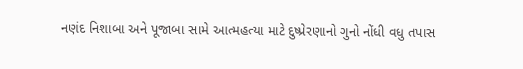નણંદ નિશાબા અને પૂજાબા સામે આત્મહત્યા માટે દુષ્પ્રેરણાનો ગુનો નોંધી વધુ તપાસ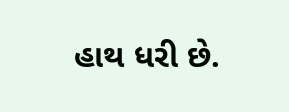હાથ ધરી છે.